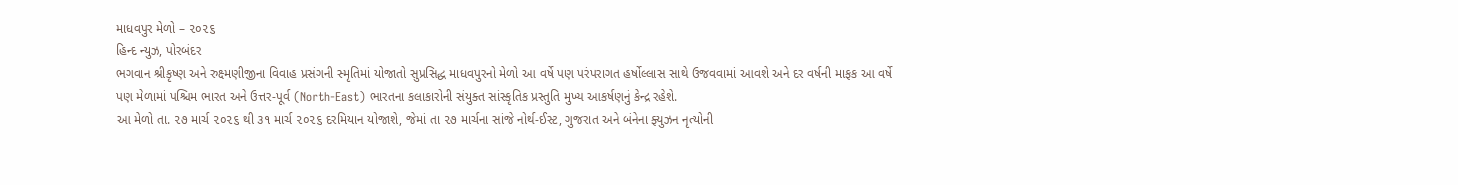માધવપુર મેળો – ૨૦૨૬
હિન્દ ન્યુઝ, પોરબંદર
ભગવાન શ્રીકૃષ્ણ અને રુક્ષ્મણીજીના વિવાહ પ્રસંગની સ્મૃતિમાં યોજાતો સુપ્રસિદ્ધ માધવપુરનો મેળો આ વર્ષે પણ પરંપરાગત હર્ષોલ્લાસ સાથે ઉજવવામાં આવશે અને દર વર્ષની માફક આ વર્ષે પણ મેળામાં પશ્ચિમ ભારત અને ઉત્તર-પૂર્વ (North-East) ભારતના કલાકારોની સંયુક્ત સાંસ્કૃતિક પ્રસ્તુતિ મુખ્ય આકર્ષણનું કેન્દ્ર રહેશે.
આ મેળો તા. ૨૭ માર્ચ ૨૦૨૬ થી ૩૧ માર્ચ ૨૦૨૬ દરમિયાન યોજાશે, જેમાં તા ૨૭ માર્ચના સાંજે નોર્થ-ઈસ્ટ, ગુજરાત અને બંનેના ફ્યુઝન નૃત્યોની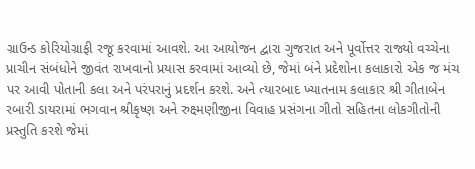ગ્રાઉન્ડ કોરિયોગ્રાફી રજૂ કરવામાં આવશે. આ આયોજન દ્વારા ગુજરાત અને પૂર્વોત્તર રાજ્યો વચ્ચેના પ્રાચીન સંબંધોને જીવંત રાખવાનો પ્રયાસ કરવામાં આવ્યો છે, જેમાં બંને પ્રદેશોના કલાકારો એક જ મંચ પર આવી પોતાની કલા અને પરંપરાનું પ્રદર્શન કરશે. અને ત્યારબાદ ખ્યાતનામ કલાકાર શ્રી ગીતાબેન રબારી ડાયરામાં ભગવાન શ્રીકૃષ્ણ અને રુક્ષ્મણીજીના વિવાહ પ્રસંગના ગીતો સહિતના લોકગીતોની પ્રસ્તુતિ કરશે જેમાં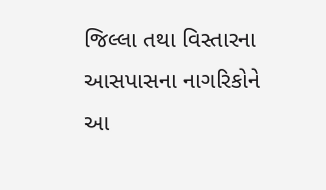જિલ્લા તથા વિસ્તારના આસપાસના નાગરિકોને આ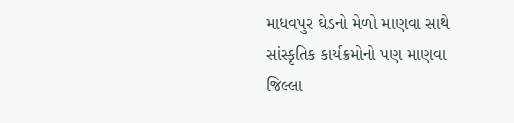માધવપુર ઘેડનો મેળો માણવા સાથે સાંસ્કૃતિક કાર્યક્રમોનો પણ માણવા જિલ્લા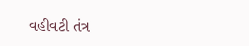વહીવટી તંત્ર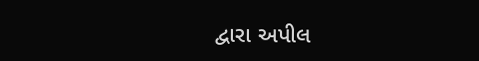દ્વારા અપીલ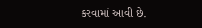કરવામાં આવી છે.